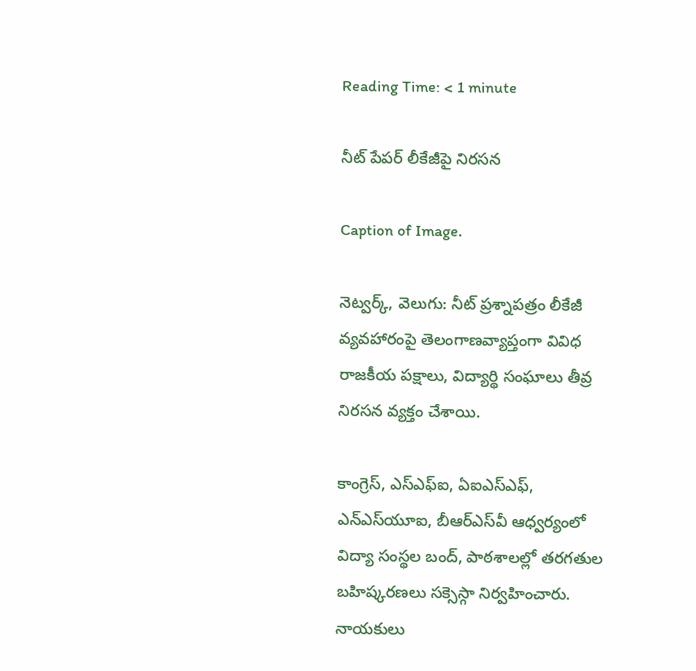Reading Time: < 1 minute

నీట్ పేపర్ లీకేజీపై నిరసన

Caption of Image.

నెట్వర్క్, వెలుగు: నీట్ ప్రశ్నాపత్రం లీకేజీ వ్యవహారంపై తెలంగాణవ్యాప్తంగా వివిధ రాజకీయ పక్షాలు, విద్యార్థి సంఘాలు తీవ్ర నిరసన వ్యక్తం చేశాయి.

కాంగ్రెస్, ఎస్‌‌ఎఫ్‌‌ఐ, ఏఐఎస్‌‌ఎఫ్‌‌, ఎన్‌‌ఎస్‌‌యూఐ, బీఆర్‌‌ఎస్‌‌వీ ఆధ్వర్యంలో విద్యా సంస్థల బంద్, పాఠశాలల్లో తరగతుల బహిష్కరణలు సక్సెస్గా నిర్వహించారు. నాయకులు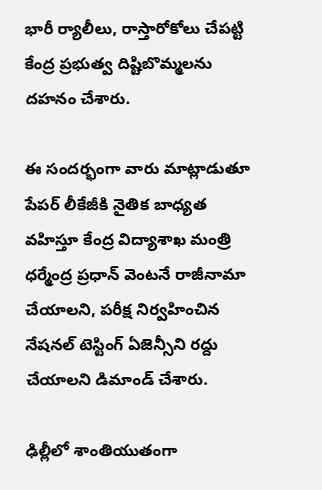భారీ ర్యాలీలు, రాస్తారోకోలు చేపట్టి కేంద్ర ప్రభుత్వ దిష్టిబొమ్మలను దహనం చేశారు.

ఈ సందర్భంగా వారు మాట్లాడుతూ పేపర్ లీకేజీకి నైతిక బాధ్యత వహిస్తూ కేంద్ర విద్యాశాఖ మంత్రి ధర్మేంద్ర ప్రధాన్ వెంటనే రాజీనామా చేయాలని, పరీక్ష నిర్వహించిన నేషనల్ టెస్టింగ్ ఏజెన్సీని రద్దు చేయాలని డిమాండ్ చేశారు.

ఢిల్లీలో శాంతియుతంగా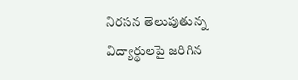నిరసన తెలుపుతున్న విద్యార్థులపై జరిగిన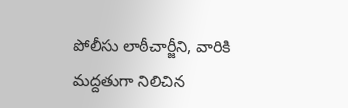పోలీసు లాఠీచార్జీని, వారికి మద్దతుగా నిలిచిన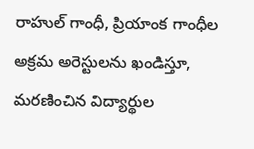రాహుల్ గాంధీ, ప్రియాంక గాంధీల అక్రమ అరెస్టులను ఖండిస్తూ, మరణించిన విద్యార్థుల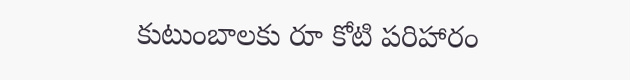కుటుంబాలకు రూ కోటి పరిహారం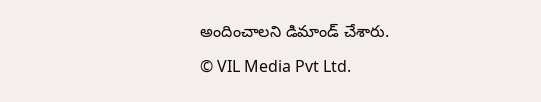అందించాలని డిమాండ్ చేశారు.

© VIL Media Pvt Ltd.